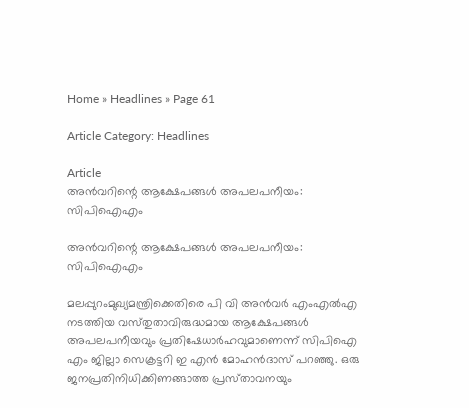Home » Headlines » Page 61

Article Category: Headlines

Article
അൻവറിന്റെ ആക്ഷേപങ്ങൾ അപലപനീയം: സിപിഐഎം

അൻവറിന്റെ ആക്ഷേപങ്ങൾ അപലപനീയം: സിപിഐഎം

മലപ്പുറംമുഖ്യമന്ത്രിക്കെതിരെ പി വി അൻവർ എംഎൽഎ നടത്തിയ വസ്‌തുതാവിരുദ്ധമായ ആക്ഷേപങ്ങൾ അപലപനീയവും പ്രതിഷേധാർഹവുമാണെന്ന്‌ സിപിഐ എം ജില്ലാ സെക്രട്ടറി ഇ എൻ മോഹൻദാസ്‌ പറഞ്ഞു. ഒരു ജനപ്രതിനിധിക്കിണങ്ങാത്ത പ്രസ്‌താവനയും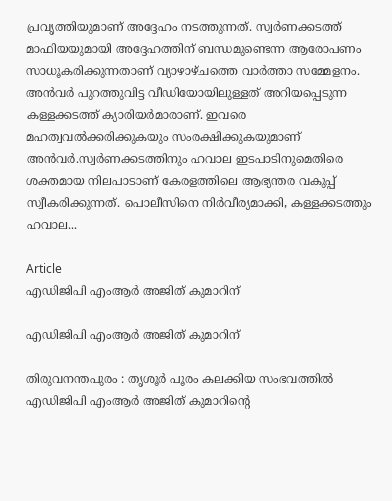പ്രവൃത്തിയുമാണ്‌ അദ്ദേഹം നടത്തുന്നത്‌. സ്വർണക്കടത്ത്‌ മാഫിയയുമായി അദ്ദേഹത്തിന്‌ ബന്ധമുണ്ടെന്ന ആരോപണം സാധൂകരിക്കുന്നതാണ്‌ വ്യാഴാഴ്‌ചത്തെ വാർത്താ സമ്മേളനം. അന്‍വര്‍ പുറത്തുവിട്ട വീഡിയോയിലുള്ളത് അറിയപ്പെടുന്ന കള്ളക്കടത്ത്‌ ക്യാരിയർമാരാണ്‌. ഇവരെ മഹത്വവൽക്കരിക്കുകയും സംരക്ഷിക്കുകയുമാണ്‌ അന്‍വര്‍.സ്വർണക്കടത്തിനും ഹവാല ഇടപാടിനുമെതിരെ ശക്തമായ നിലപാടാണ്‌ കേരളത്തിലെ ആഭ്യന്തര വകുപ്പ്‌ സ്വീകരിക്കുന്നത്‌. പൊലീസിനെ നിർവീര്യമാക്കി, കള്ളക്കടത്തും ഹവാല...

Article
എഡിജിപി എംആർ അജിത് കുമാറിന്

എഡിജിപി എംആർ അജിത് കുമാറിന്

തിരുവനന്തപുരം : തൃശൂർ പൂരം കലക്കിയ സംഭവത്തിൽ എഡിജിപി എംആർ അജിത് കുമാറിന്റെ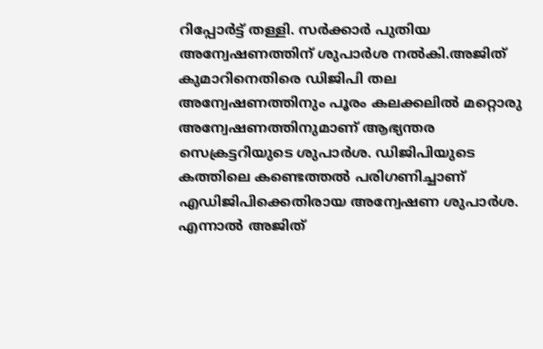റിപ്പോർട്ട് തള്ളി. സർക്കാർ പുതിയ അന്വേഷണത്തിന് ശുപാർശ നൽകി.അജിത് കുമാറിനെതിരെ ഡിജിപി തല അന്വേഷണത്തിനും പൂരം കലക്കലിൽ മറ്റൊരു അന്വേഷണത്തിനുമാണ് ആഭ്യന്തര സെക്രട്ടറിയുടെ ശുപാർശ. ഡിജിപിയുടെ കത്തിലെ കണ്ടെത്തൽ പരിഗണിച്ചാണ് എഡിജിപിക്കെതിരായ അന്വേഷണ ശുപാർശ. എന്നാൽ അജിത്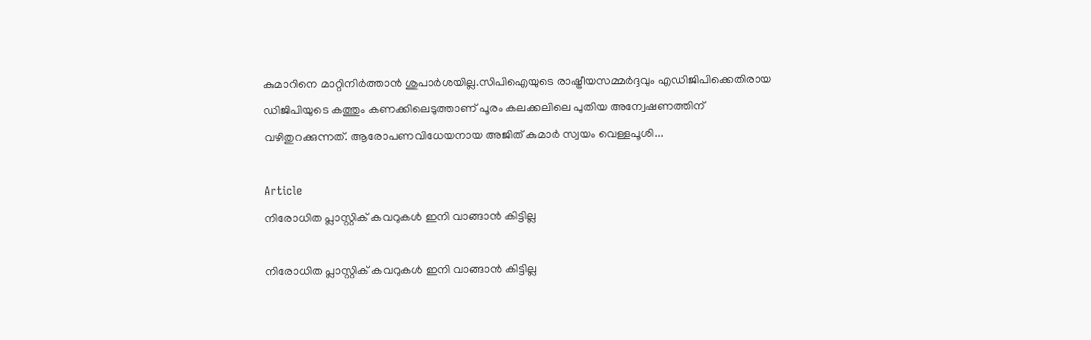കുമാറിനെ മാറ്റിനിർത്താൻ ശുപാർശയില്ല.സിപിഐയുടെ രാഷ്ട്രീയസമ്മർദ്ദവും എഡിജിപിക്കെതിരായ ഡിജിപിയുടെ കത്തും കണക്കിലെടുത്താണ് പൂരം കലക്കലിലെ പുതിയ അന്വേഷണത്തിന് വഴിതുറക്കുന്നത്. ആരോപണവിധേയനായ അജിത് കുമാർ സ്വയം വെള്ളപൂശി...

Article
നിരോധിത പ്ലാസ്റ്റിക് കവറുകൾ ഇനി വാങ്ങാൻ കിട്ടില്ല

നിരോധിത പ്ലാസ്റ്റിക് കവറുകൾ ഇനി വാങ്ങാൻ കിട്ടില്ല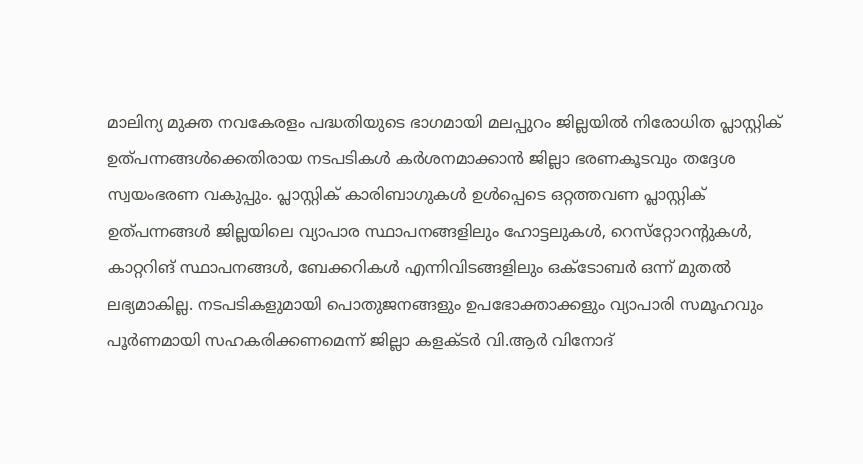മാലിന്യ മുക്ത നവകേരളം പദ്ധതിയുടെ ഭാഗമായി മലപ്പുറം ജില്ലയില്‍ നിരോധിത പ്ലാസ്റ്റിക് ഉത്പന്നങ്ങള്‍ക്കെതിരായ നടപടികള്‍ കര്‍ശനമാക്കാന്‍ ജില്ലാ ഭരണകൂടവും തദ്ദേശ സ്വയംഭരണ വകുപ്പും. പ്ലാസ്റ്റിക് കാരിബാഗുകള്‍ ഉള്‍പ്പെടെ ഒറ്റത്തവണ പ്ലാസ്റ്റിക് ഉത്പന്നങ്ങള്‍ ജില്ലയിലെ വ്യാപാര സ്ഥാപനങ്ങളിലും ഹോട്ടലുകള്‍, റെസ്‌റ്റോറന്റുകള്‍, കാറ്ററിങ് സ്ഥാപനങ്ങള്‍, ബേക്കറികള്‍ എന്നിവിടങ്ങളിലും ഒക്ടോബര്‍ ഒന്ന് മുതല്‍ ലഭ്യമാകില്ല. നടപടികളുമായി പൊതുജനങ്ങളും ഉപഭോക്താക്കളും വ്യാപാരി സമൂഹവും പൂര്‍ണമായി സഹകരിക്കണമെന്ന് ജില്ലാ കളക്ടര്‍ വി.ആര്‍ വിനോദ്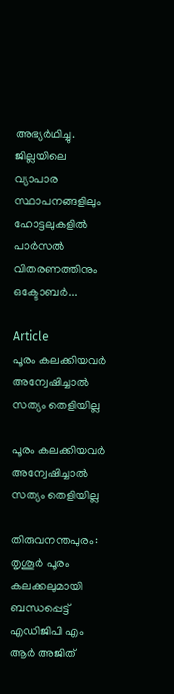അഭ്യര്‍ഥിച്ചു. ജില്ലയിലെ വ്യാപാര സ്ഥാപനങ്ങളിലും ഹോട്ടലുകളില്‍ പാര്‍സല്‍ വിതരണത്തിനും ഒക്ടോബര്‍...

Article
പൂരം കലക്കിയവർ അന്വേഷിച്ചാൽ സത്യം തെളിയില്ല

പൂരം കലക്കിയവർ അന്വേഷിച്ചാൽ സത്യം തെളിയില്ല

തിരുവനന്തപുരം: തൃശൂര്‍ പൂരം കലക്കലുമായി ബന്ധപ്പെട്ട് എഡിജിപി എം ആർ അജിത്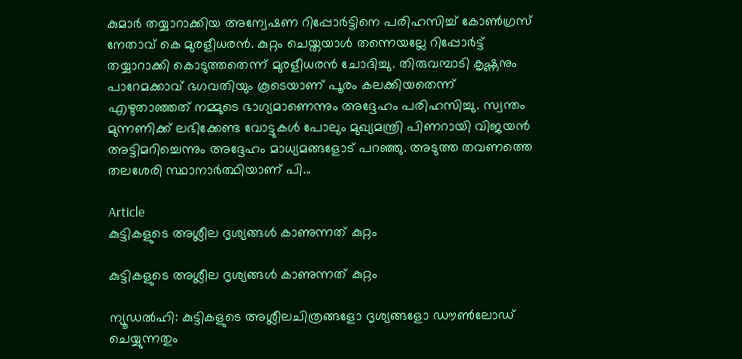കുമാര്‍ തയ്യാറാക്കിയ അന്വേഷണ റിപ്പോര്‍ട്ടിനെ പരിഹസിച്ച് കോണ്‍ഗ്രസ് നേതാവ് കെ മുരളീധരന്‍. കുറ്റം ചെയ്തയാള്‍ തന്നെയല്ലേ റിപ്പോര്‍ട്ട് തയ്യാറാക്കി കൊടുത്തതെന്ന് മുരളീധരന്‍ ചോദിച്ചു. തിരുവമ്പാടി കൃഷ്ണനും പാറേമക്കാവ് ഭഗവതിയും കൂടെയാണ് പൂരം കലക്കിയതെന്ന് എഴുതാഞ്ഞത് നമ്മുടെ ഭാഗ്യമാണെന്നും അദ്ദേഹം പരിഹസിച്ചു. സ്വന്തം മുന്നണിക്ക് ലഭിക്കേണ്ട വോട്ടുകള്‍ പോലും മുഖ്യമന്ത്രി പിണറായി വിജയന്‍ അട്ടിമറിച്ചെന്നും അദ്ദേഹം മാധ്യമങ്ങളോട് പറഞ്ഞു. അടുത്ത തവണത്തെ തലശേരി സ്ഥാനാര്‍ത്ഥിയാണ് പി...

Article
കുട്ടികളുടെ അശ്ലീല ദൃശ്യങ്ങൾ കാണുന്നത് കുറ്റം

കുട്ടികളുടെ അശ്ലീല ദൃശ്യങ്ങൾ കാണുന്നത് കുറ്റം

ന്യൂഡൽഹി: കുട്ടികളുടെ അശ്ലീലചിത്രങ്ങളോ ദൃശ്യങ്ങളോ ഡൗൺലോഡ് ചെയ്യുന്നതും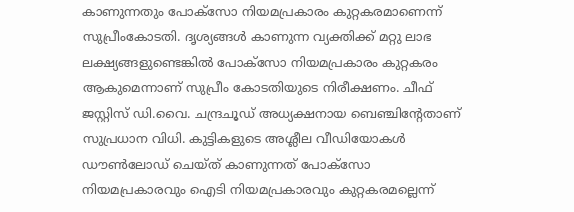കാണുന്നതും പോക്സോ നിയമപ്രകാരം കുറ്റകരമാണെന്ന് സുപ്രീംകോടതി. ദൃശ്യങ്ങൾ കാണുന്ന വ്യക്തിക്ക് മറ്റു ലാഭ ലക്ഷ്യങ്ങളുണ്ടെങ്കിൽ പോക്സോ നിയമപ്രകാരം കുറ്റകരം ആകുമെന്നാണ് സുപ്രീം കോടതിയുടെ നിരീക്ഷണം. ചീഫ് ജസ്റ്റിസ് ഡി.വൈ. ചന്ദ്രചൂഡ് അധ്യക്ഷനായ ബെഞ്ചിന്‍റേതാണ് സുപ്രധാന വിധി. കുട്ടികളുടെ അശ്ലീല വീഡിയോകൾ ഡൗൺലോഡ് ചെയ്ത് കാണുന്നത് പോക്സോ നിയമപ്രകാരവും ഐടി നിയമപ്രകാരവും കുറ്റകരമല്ലെന്ന്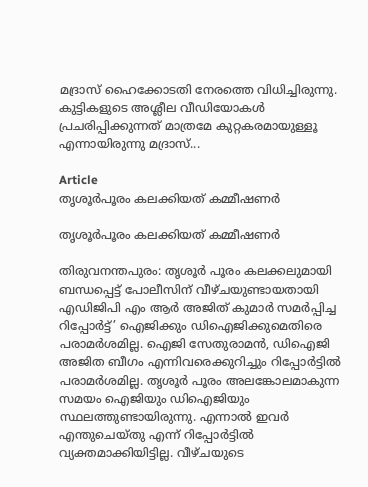മദ്രാസ് ഹൈക്കോടതി നേരത്തെ വിധിച്ചിരുന്നു. കുട്ടികളുടെ അശ്ലീല വീഡിയോകൾ പ്രചരിപ്പിക്കുന്നത് മാത്രമേ കുറ്റകരമായുള്ളൂ എന്നായിരുന്നു മദ്രാസ്...

Article
തൃശൂർപൂരം കലക്കിയത് കമ്മീഷണർ

തൃശൂർപൂരം കലക്കിയത് കമ്മീഷണർ

തിരുവനന്തപുരം: തൃശൂര്‍ പൂരം കലക്കലുമായി ബന്ധപ്പെട്ട് പോലീസിന് വീഴ്ചയുണ്ടായതായി എഡിജിപി എം ആര്‍ അജിത് കുമാര്‍ സമര്‍പ്പിച്ച റിപ്പോര്‍ട്ട്’ ഐജിക്കും ഡിഐജിക്കുമെതിരെ പരാമർശമില്ല. ഐജി സേതുരാമന്‍, ഡിഐജി അജിത ബീഗം എന്നിവരെക്കുറിച്ചും റിപ്പോര്‍ട്ടില്‍ പരാമര്‍ശമില്ല. തൃശൂര്‍ പൂരം അലങ്കോലമാകുന്ന സമയം ഐജിയും ഡിഐജിയും സ്ഥലത്തുണ്ടായിരുന്നു. എന്നാല്‍ ഇവര്‍ എന്തുചെയ്തു എന്ന് റിപ്പോര്‍ട്ടില്‍ വ്യക്തമാക്കിയിട്ടില്ല. വീഴ്ചയുടെ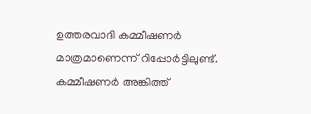ഉത്തരവാദി കമ്മീഷണര്‍ മാത്രമാണെന്ന് റിപ്പോര്‍ട്ടിലുണ്ട്. കമ്മീഷണര്‍ അങ്കിത്ത്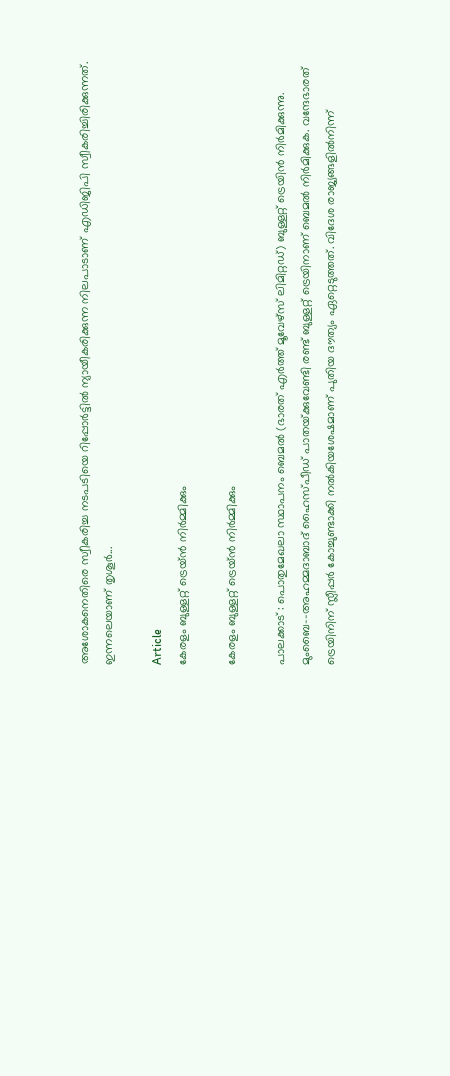അശോകനെതിരെ സ്വീകരിച്ച നടപടിയെ റിപ്പോര്‍ട്ടില്‍ ന്യായീകരിക്കുന്ന നിലപാടാണ് എഡിജിപി സ്വീകരിച്ചിരിക്കുന്നത്. ഇന്നലെയാണ് തൃശൂര്‍...

Article
കേരളം ബുള്ളറ്റ് ട്രെയ്ൻ നിർമ്മിക്കും

കേരളം ബുള്ളറ്റ് ട്രെയ്ൻ നിർമ്മിക്കും

പാലക്കാട്‌ : പൊതുമേഖലാ സ്ഥാപനം ബെമൽ (ഭാരത്‌ എർത്ത്‌ മൂവേഴ്‌സ്‌ ലിമിറ്റഡ്‌) ബുള്ളറ്റ്‌ ട്രെയിൻ നിർമിക്കുന്നു. മുംബൈ–-അഹമ്മദാബാദ് ഹൈസ്‌പീഡ് പാതയ്‌ക്കുവേണ്ടി രണ്ട് ബുള്ളറ്റ് ട്രെയിനാണ്‌ ബെമൽ നിർമിക്കുക. വന്ദേഭാരത്‌ ട്രെയിനിന്‌ സ്ലീപ്പർ കോച്ചുണ്ടാക്കി നൽകിയശേഷമാണ്‌ പുതിയ ദൗത്യം ഏറ്റെടുത്തത്‌. വിദേശ രാജ്യങ്ങളിൽനിന്ന്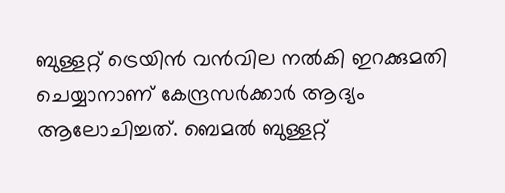ബുള്ളറ്റ് ട്രെയിൻ വൻവില നൽകി ഇറക്കുമതി ചെയ്യാനാണ്‌ കേന്ദ്രസർക്കാർ ആദ്യം ആലോചിച്ചത്. ബെമൽ ബുള്ളറ്റ്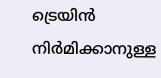ട്രെയിൻ നിർമിക്കാനുള്ള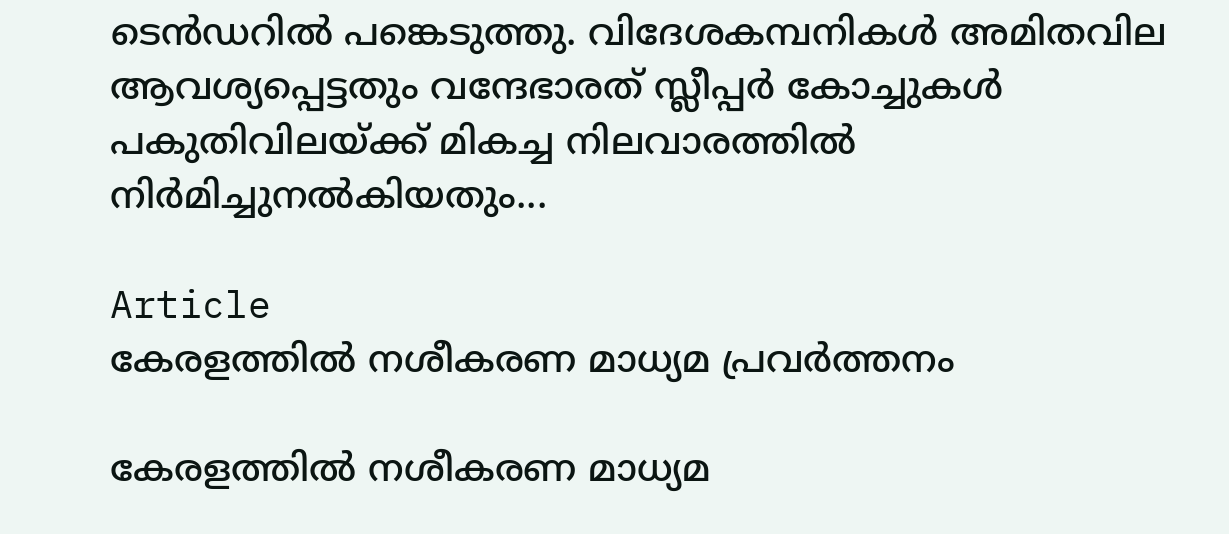ടെൻഡറിൽ പങ്കെടുത്തു. വിദേശകമ്പനികൾ അമിതവില ആവശ്യപ്പെട്ടതും വന്ദേഭാരത് സ്ലീപ്പർ കോച്ചുകൾ പകുതിവിലയ്‌ക്ക്‌ മികച്ച നിലവാരത്തിൽ നിർമിച്ചുനൽകിയതും...

Article
കേരളത്തിൽ നശീകരണ മാധ്യമ പ്രവർത്തനം

കേരളത്തിൽ നശീകരണ മാധ്യമ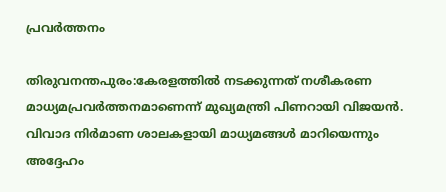പ്രവർത്തനം

തിരുവനന്തപുരം:കേരളത്തിൽ നടക്കുന്നത്‌ നശീകരണ മാധ്യമപ്രവർത്തനമാണെന്ന്‌ മുഖ്യമന്ത്രി പിണറായി വിജയൻ. വിവാദ നിർമാണ ശാലകളായി മാധ്യമങ്ങൾ മാറിയെന്നും അദ്ദേഹം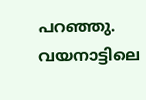പറഞ്ഞു. വയനാട്ടിലെ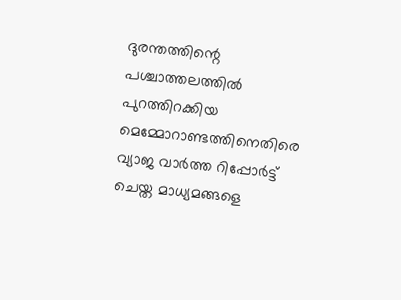ദുരന്തത്തിന്റെ പശ്ചാത്തലത്തിൽ പുറത്തിറക്കിയ മെമ്മോറാണ്ടത്തിനെതിരെ വ്യാജ വാർത്ത റിപ്പോർട്ട്‌ ചെയ്ത മാധ്യമങ്ങളെ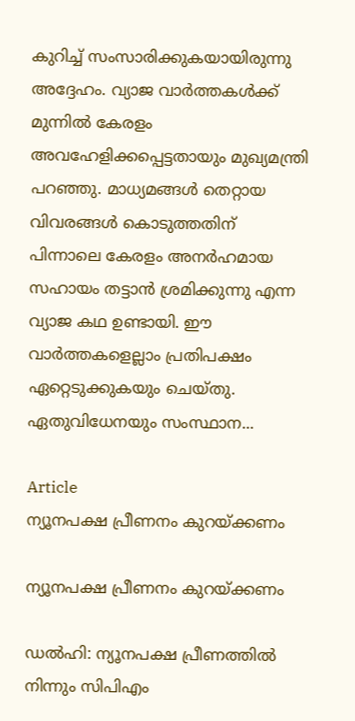കുറിച്ച്‌ സംസാരിക്കുകയായിരുന്നു അദ്ദേഹം. വ്യാജ വാർത്തകൾക്ക്‌ മുന്നിൽ കേരളം അവഹേളിക്കപ്പെട്ടതായും മുഖ്യമന്ത്രി പറഞ്ഞു. മാധ്യമങ്ങൾ തെറ്റായ വിവരങ്ങൾ കൊടുത്തതിന്‌ പിന്നാലെ കേരളം അനർഹമായ സഹായം തട്ടാൻ ശ്രമിക്കുന്നു എന്ന വ്യാജ കഥ ഉണ്ടായി. ഈ വാർത്തകളെല്ലാം പ്രതിപക്ഷം ഏറ്റെടുക്കുകയും ചെയ്തു. ഏതുവിധേനയും സംസ്ഥാന...

Article
ന്യൂനപക്ഷ പ്രീണനം കുറയ്ക്കണം

ന്യൂനപക്ഷ പ്രീണനം കുറയ്ക്കണം

ഡൽഹി: ന്യൂനപക്ഷ പ്രീണത്തിൽ നിന്നും സിപിഎം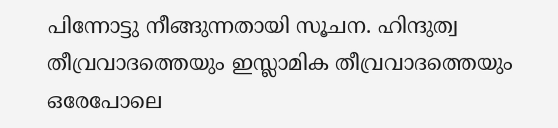പിന്നോട്ടു നീങ്ങുന്നതായി സൂചന. ഹിന്ദുത്വ തീവ്രവാദത്തെയും ഇസ്ലാമിക തീവ്രവാദത്തെയും ഒരേപോലെ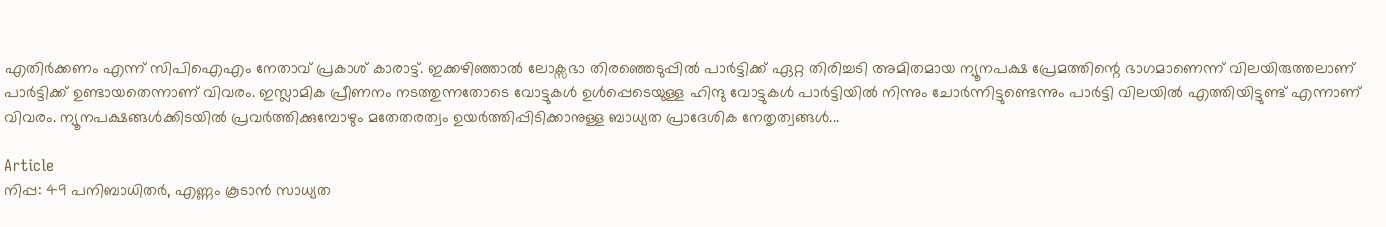എതിർക്കണം എന്ന് സിപിഐഎം നേതാവ് പ്രകാശ് കാരാട്ട്. ഇക്കഴിഞ്ഞാൽ ലോക്സഭാ തിരഞ്ഞെടുപ്പിൽ പാർട്ടിക്ക് ഏറ്റ തിരിച്ചടി അമിതമായ ന്യൂനപക്ഷ പ്രേമത്തിന്റെ ഭാഗമാണെന്ന് വിലയിരുത്തലാണ് പാർട്ടിക്ക് ഉണ്ടായതെന്നാണ് വിവരം. ഇസ്ലാമിക പ്രീണനം നടത്തുന്നതോടെ വോട്ടുകൾ ഉൾപ്പെടെയുള്ള ഹിന്ദു വോട്ടുകൾ പാർട്ടിയിൽ നിന്നും ചോർന്നിട്ടുണ്ടെന്നും പാർട്ടി വിലയിൽ എത്തിയിട്ടുണ്ട് എന്നാണ് വിവരം. ന്യൂനപക്ഷങ്ങൾക്കിടയിൽ പ്രവർത്തിക്കുമ്പോഴും മതേതരത്വം ഉയർത്തിപ്പിടിക്കാനുള്ള ബാധ്യത പ്രാദേശിക നേതൃത്വങ്ങൾ...

Article
നിപ്പ: 49 പനിബാധിതർ, എണ്ണം കൂടാൻ സാധ്യത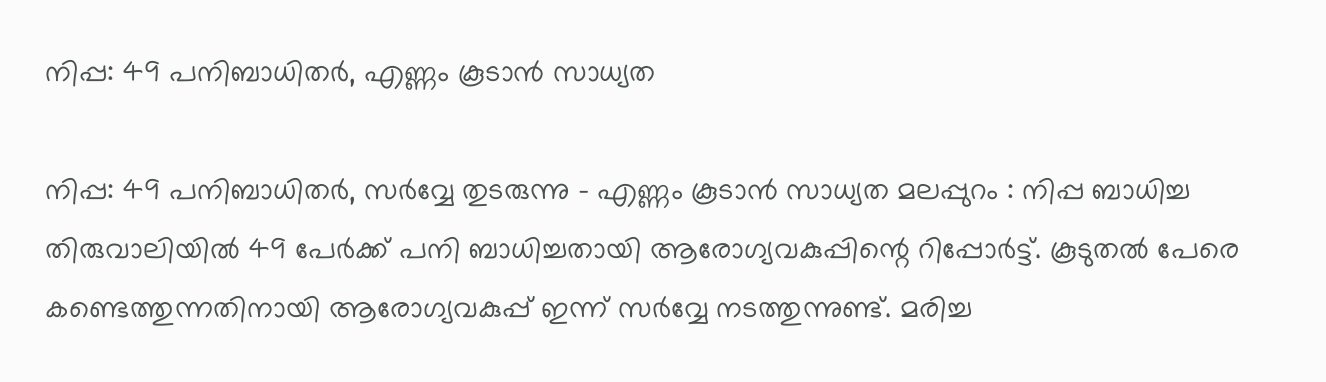നിപ്പ: 49 പനിബാധിതർ, എണ്ണം കൂടാൻ സാധ്യത

നിപ്പ: 49 പനിബാധിതർ, സർവ്വേ തുടരുന്നു – എണ്ണം കൂടാൻ സാധ്യത മലപ്പുറം : നിപ്പ ബാധിച്ച തിരുവാലിയിൽ 49 പേർക്ക് പനി ബാധിച്ചതായി ആരോഗ്യവകുപ്പിന്റെ റിപ്പോർട്ട്. കൂടുതൽ പേരെ കണ്ടെത്തുന്നതിനായി ആരോഗ്യവകുപ്പ് ഇന്ന് സർവ്വേ നടത്തുന്നുണ്ട്. മരിച്ച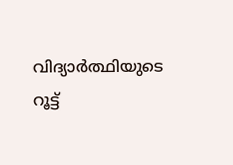വിദ്യാർത്ഥിയുടെ റൂട്ട്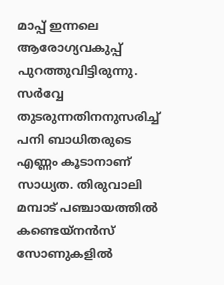മാപ്പ് ഇന്നലെ ആരോഗ്യവകുപ്പ് പുറത്തുവിട്ടിരുന്നു. സർവ്വേ തുടരുന്നതിനനുസരിച്ച് പനി ബാധിതരുടെ എണ്ണം കൂടാനാണ് സാധ്യത. തിരുവാലി മമ്പാട് പഞ്ചായത്തിൽ കണ്ടെയ്നൻസ് സോണുകളിൽ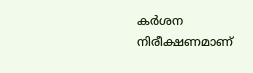കർശന നിരീക്ഷണമാണ്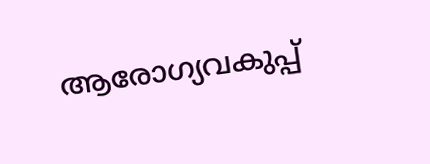ആരോഗ്യവകുപ്പ്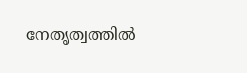നേതൃത്വത്തിൽ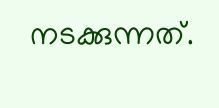നടക്കുന്നത്.